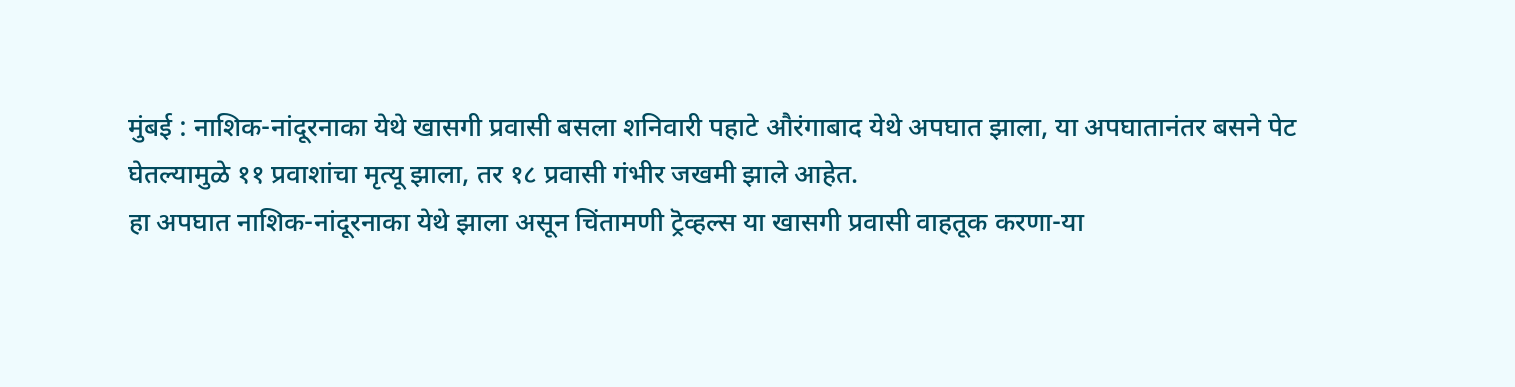मुंबई : नाशिक-नांदूरनाका येथे खासगी प्रवासी बसला शनिवारी पहाटे औरंगाबाद येथे अपघात झाला, या अपघातानंतर बसने पेट घेतल्यामुळे ११ प्रवाशांचा मृत्यू झाला, तर १८ प्रवासी गंभीर जखमी झाले आहेत.
हा अपघात नाशिक-नांदूरनाका येथे झाला असून चिंतामणी ट्रॆव्हल्स या खासगी प्रवासी वाहतूक करणा-या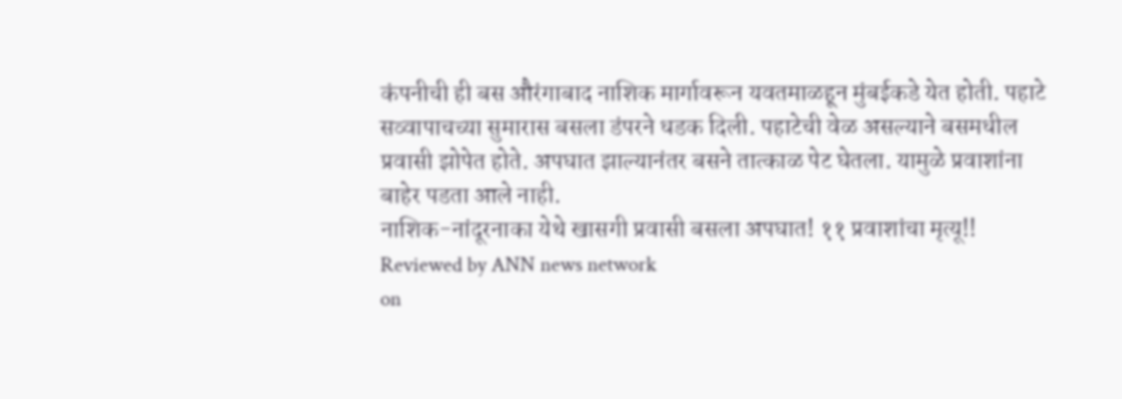कंपनीची ही बस औरंगाबाद नाशिक मार्गावरून यवतमाळहून मुंबईकडे येत होती. पहाटे सव्वापाचच्या सुमारास बसला डंपरने धडक दिली. पहाटेची वेळ असल्याने बसमधील प्रवासी झोपेत होते. अपघात झाल्यानंतर बसने तात्काळ पेट घेतला. यामुळे प्रवाशांना बाहेर पडता आले नाही.
नाशिक-नांदूरनाका येथे खासगी प्रवासी बसला अपघात! ११ प्रवाशांचा मृत्यू!!
Reviewed by ANN news network
on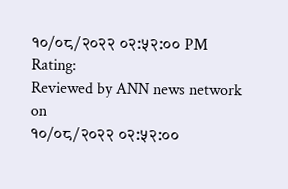१०/०८/२०२२ ०२:५२:०० PM
Rating:
Reviewed by ANN news network
on
१०/०८/२०२२ ०२:५२:००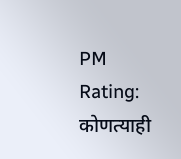PM
Rating:
कोणत्याही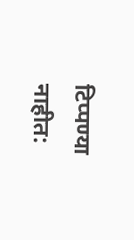टिप्पण्या नाहीत: